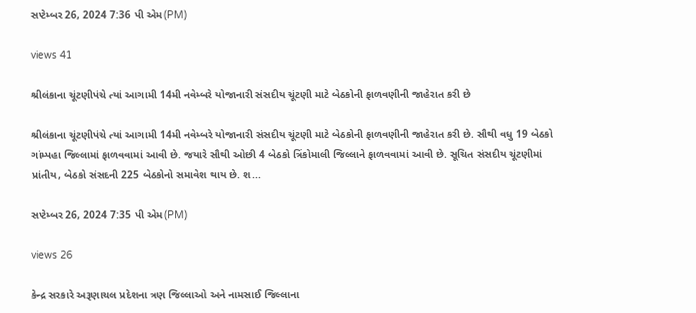સપ્ટેમ્બર 26, 2024 7:36 પી એમ(PM)

views 41

શ્રીલંકાના ચૂંટણીપંચે ત્યાં આગામી 14મી નવેમ્બરે યોજાનારી સંસદીય ચૂંટણી માટે બેઠકોની ફાળવણીની જાહેરાત કરી છે

શ્રીલંકાના ચૂંટણીપંચે ત્યાં આગામી 14મી નવેમ્બરે યોજાનારી સંસદીય ચૂંટણી માટે બેઠકોની ફાળવણીની જાહેરાત કરી છે. સૌથી વધુ 19 બેઠકો ગાંમ્પહા જિલ્લામાં ફાળવવામાં આવી છે. જયારે સૌથી ઓછી 4 બેઠકો ત્રિંકોમાલી જિલ્લાને ફાળવવામાં આવી છે. સૂચિત સંસદીય ચૂંટણીમાં પ્રાંતીય, બેઠકો સંસદની 225 બેઠકોનો સમાવેશ થાય છે. શ...

સપ્ટેમ્બર 26, 2024 7:35 પી એમ(PM)

views 26

કેન્દ્ર સરકારે અરૂણાચલ પ્રદેશના ત્રણ જિલ્લાઓ અને નામસાઈ જિલ્લાના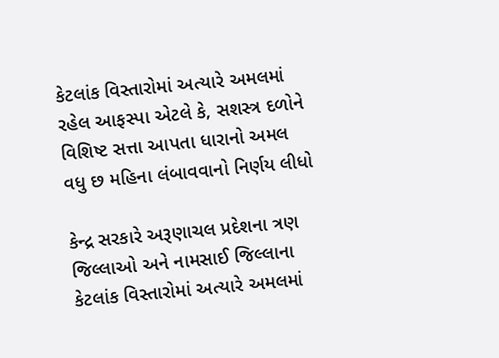કેટલાંક વિસ્તારોમાં અત્યારે અમલમાં રહેલ આફસ્પા એટલે કે, સશસ્ત્ર દળોને વિશિષ્ટ સત્તા આપતા ધારાનો અમલ વધુ છ મહિના લંબાવવાનો નિર્ણય લીધો

કેન્દ્ર સરકારે અરૂણાચલ પ્રદેશના ત્રણ જિલ્લાઓ અને નામસાઈ જિલ્લાના કેટલાંક વિસ્તારોમાં અત્યારે અમલમાં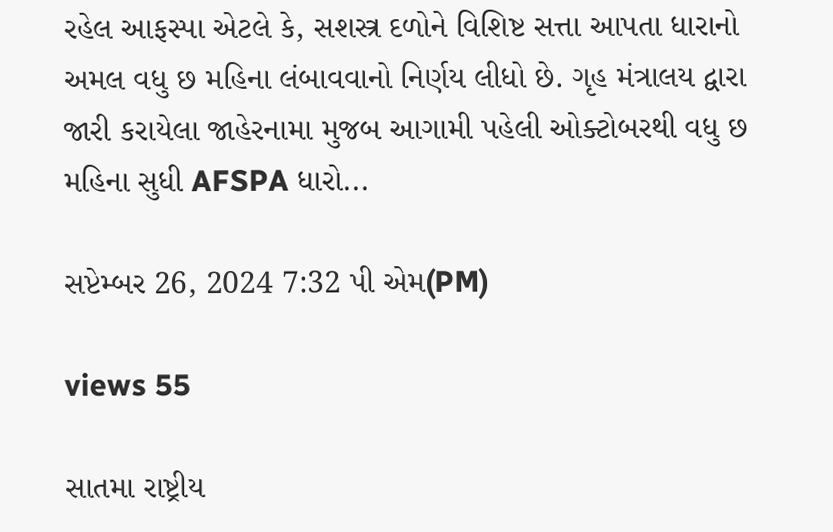રહેલ આફસ્પા એટલે કે, સશસ્ત્ર દળોને વિશિષ્ટ સત્તા આપતા ધારાનો અમલ વધુ છ મહિના લંબાવવાનો નિર્ણય લીધો છે. ગૃહ મંત્રાલય દ્વારા જારી કરાયેલા જાહેરનામા મુજબ આગામી પહેલી ઓક્ટોબરથી વધુ છ મહિના સુધી AFSPA ધારો...

સપ્ટેમ્બર 26, 2024 7:32 પી એમ(PM)

views 55

સાતમા રાષ્ટ્રીય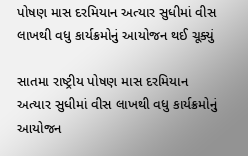પોષણ માસ દરમિયાન અત્યાર સુધીમાં વીસ લાખથી વધુ કાર્યક્રમોનું આયોજન થઈ ચૂક્યું

સાતમા રાષ્ટ્રીય પોષણ માસ દરમિયાન અત્યાર સુધીમાં વીસ લાખથી વધુ કાર્યક્રમોનું આયોજન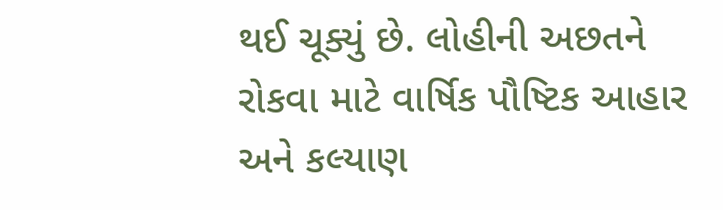થઈ ચૂક્યું છે. લોહીની અછતને રોકવા માટે વાર્ષિક પૌષ્ટિક આહાર અને કલ્યાણ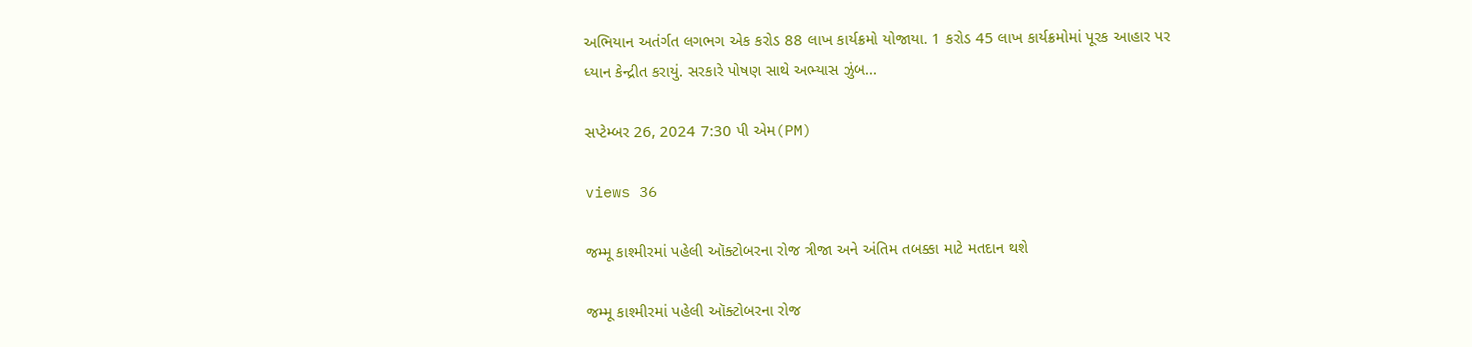અભિયાન અતંર્ગત લગભગ એક કરોડ 88 લાખ કાર્યક્રમો યોજાયા. 1 કરોડ 45 લાખ કાર્યક્રમોમાં પૂરક આહાર પર ધ્યાન કેન્દ્રીત કરાયું. સરકારે પોષણ સાથે અભ્યાસ ઝુંબ...

સપ્ટેમ્બર 26, 2024 7:30 પી એમ(PM)

views 36

જમ્મૂ કાશ્મીરમાં પહેલી ઑક્ટોબરના રોજ ત્રીજા અને અંતિમ તબક્કા માટે મતદાન થશે

જમ્મૂ કાશ્મીરમાં પહેલી ઑક્ટોબરના રોજ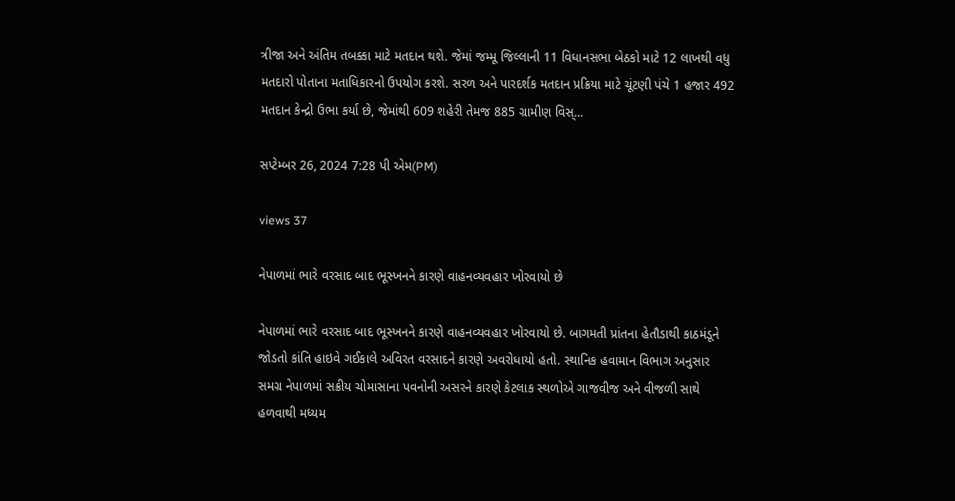ત્રીજા અને અંતિમ તબક્કા માટે મતદાન થશે. જેમાં જમ્મૂ જિલ્લાની 11 વિધાનસભા બેઠકો માટે 12 લાખથી વધુ મતદારો પોતાના મતાધિકારનો ઉપયોગ કરશે. સરળ અને પારદર્શક મતદાન પ્રક્રિયા માટે ચૂંટણી પંચે 1 હજાર 492 મતદાન કેન્દ્રો ઉભા કર્યા છે, જેમાંથી 609 શહેરી તેમજ 885 ગ્રામીણ વિસ્...

સપ્ટેમ્બર 26, 2024 7:28 પી એમ(PM)

views 37

નેપાળમાં ભારે વરસાદ બાદ ભૂસ્ખનને કારણે વાહનવ્યવહાર ખોરવાયો છે

નેપાળમાં ભારે વરસાદ બાદ ભૂસ્ખનને કારણે વાહનવ્યવહાર ખોરવાયો છે. બાગમતી પ્રાંતના હેતૌડાથી કાઠમંડૂને જોડતો કાંતિ હાઇવે ગઈકાલે અવિરત વરસાદને કારણે અવરોધાયો હતો. સ્થાનિક હવામાન વિભાગ અનુસાર સમગ્ર નેપાળમાં સક્રીય ચોમાસાના પવનોની અસરને કારણે કેટલાક સ્થળોએ ગાજવીજ અને વીજળી સાથે હળવાથી મધ્યમ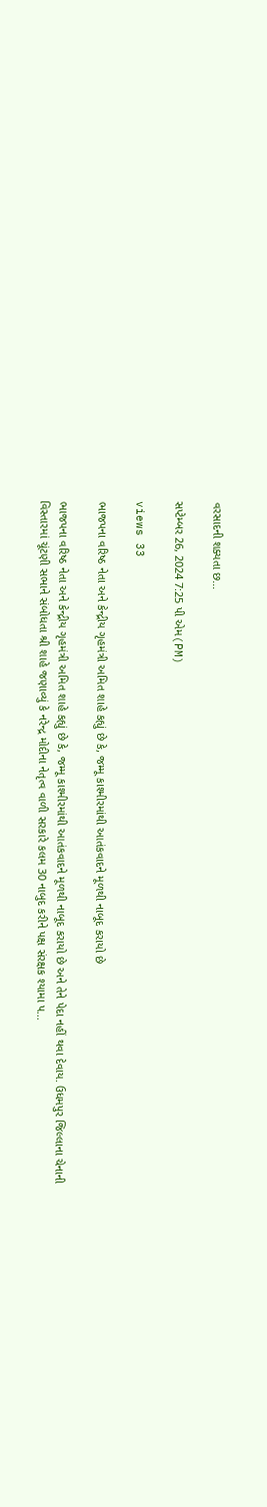વરસાદની શક્યતા છ...

સપ્ટેમ્બર 26, 2024 7:25 પી એમ(PM)

views 33

ભાજપના વરિષ્ઠ નેતા અને કેન્દ્રીય ગૃહમંત્રી અમિત શાહે કહ્યું છે કે, જમ્મૂ કાશ્મીરમાંથી આતંકવાદને મૂળથી નાબૂદ કરાયો છે

ભાજપના વરિષ્ઠ નેતા અને કેન્દ્રીય ગૃહમંત્રી અમિત શાહે કહ્યું છે કે, જમ્મૂ કાશ્મીરમાંથી આતંકવાદને મૂળથી નાબૂદ કરાયો છે અને તેને પેદા નહીં થવા દેવાય. ઉધમપુર જિલ્લાના ચેનાની વિસ્તારમાં ચૂંટણી સભાને સંબોધતા શ્રી શાહે જણાવ્યું કે નરેન્દ્ર મોદીના નેતૃત્વ વાળી સરકારે કલમ 30 નાબુદ કરીને પક્ષ સંરક્ષક શ્યામા પ...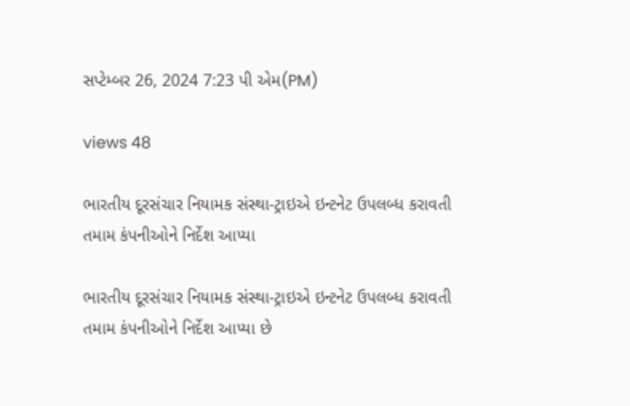સપ્ટેમ્બર 26, 2024 7:23 પી એમ(PM)

views 48

ભારતીય દૂરસંચાર નિયામક સંસ્થા-ટ્રાઇએ ઇન્ટનેટ ઉપલબ્ધ કરાવતી તમામ કંપનીઓને નિર્દેશ આપ્યા

ભારતીય દૂરસંચાર નિયામક સંસ્થા-ટ્રાઇએ ઇન્ટનેટ ઉપલબ્ધ કરાવતી તમામ કંપનીઓને નિર્દેશ આપ્યા છે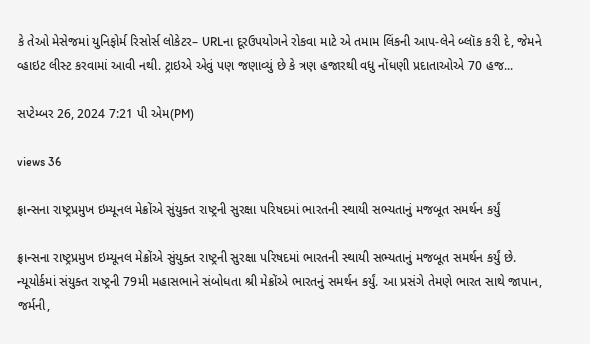કે તેઓ મેસેજમાં યુનિફોર્મ રિસોર્સ લોકેટર– URLના દૂરઉપયોગને રોકવા માટે એ તમામ લિંકની આપ-લેને બ્લૉક કરી દે, જેમને વ્હાઇટ લીસ્ટ કરવામાં આવી નથી. ટ્રાઇએ એવું પણ જણાવ્યું છે કે ત્રણ હજારથી વધુ નોંધણી પ્રદાતાઓએ 70 હજ...

સપ્ટેમ્બર 26, 2024 7:21 પી એમ(PM)

views 36

ફ્રાન્સના રાષ્ટ્રપ્રમુખ ઇમ્યૂનલ મેક્રોંએ સુંયુક્ત રાષ્ટ્રની સુરક્ષા પરિષદમાં ભારતની સ્થાયી સભ્યતાનું મજબૂત સમર્થન કર્યું

ફ્રાન્સના રાષ્ટ્રપ્રમુખ ઇમ્યૂનલ મેક્રોંએ સુંયુક્ત રાષ્ટ્રની સુરક્ષા પરિષદમાં ભારતની સ્થાયી સભ્યતાનું મજબૂત સમર્થન કર્યું છે. ન્યૂયોર્કમાં સંયુક્ત રાષ્ટ્રની 79મી મહાસભાને સંબોધતા શ્રી મેક્રોંએ ભારતનું સમર્થન કર્યું. આ પ્રસંગે તેમણે ભારત સાથે જાપાન, જર્મની,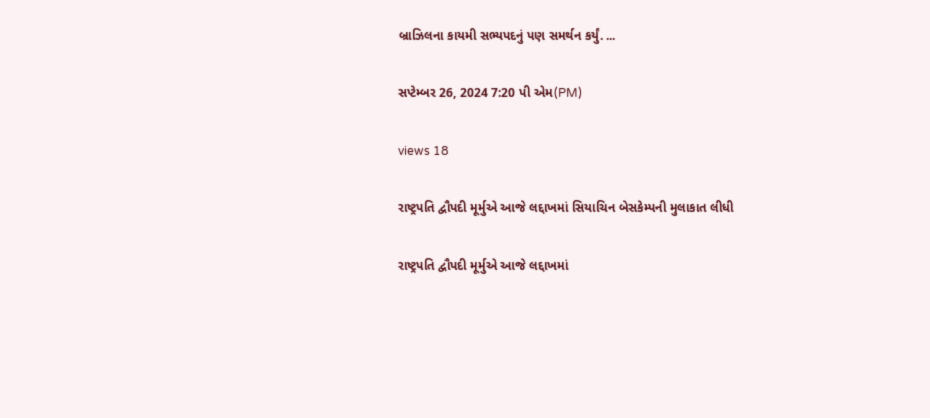બ્રાઝિલના કાયમી સભ્યપદનું પણ સમર્થન કર્યું. ...

સપ્ટેમ્બર 26, 2024 7:20 પી એમ(PM)

views 18

રાષ્ટ્રપતિ દ્વૌપદી મૂર્મુએ આજે લદ્દાખમાં સિયાચિન બેસકેમ્પની મુલાકાત લીધી

રાષ્ટ્રપતિ દ્વૌપદી મૂર્મુએ આજે લદ્દાખમાં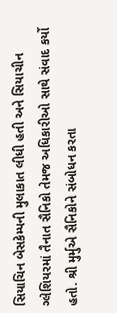સિયાચિન બેસકેમ્પની મુલાકાત લીધી હતી અને સિયાચીન ગ્લેશિયરમાં તૈનાત સૈનિકો તેમજ અધિકારીઓ સાથે સંવાદ કર્યો હતો. શ્રી મુર્મુએ સૈનિકોને સંબોધન કરતા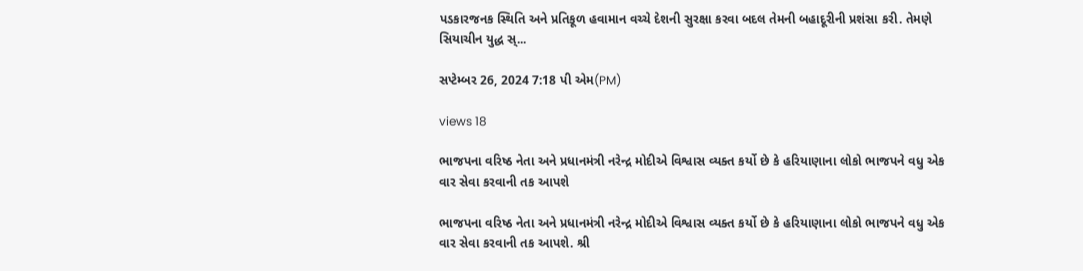પડકારજનક સ્થિતિ અને પ્રતિકૂળ હવામાન વચ્ચે દેશની સુરક્ષા કરવા બદલ તેમની બહાદૂરીની પ્રશંસા કરી. તેમણે સિયાચીન યુદ્ધ સ્...

સપ્ટેમ્બર 26, 2024 7:18 પી એમ(PM)

views 18

ભાજપના વરિષ્ઠ નેતા અને પ્રધાનમંત્રી નરેન્દ્ર મોદીએ વિશ્વાસ વ્યક્ત કર્યો છે કે હરિયાણાના લોકો ભાજપને વધુ એક વાર સેવા કરવાની તક આપશે

ભાજપના વરિષ્ઠ નેતા અને પ્રધાનમંત્રી નરેન્દ્ર મોદીએ વિશ્વાસ વ્યક્ત કર્યો છે કે હરિયાણાના લોકો ભાજપને વધુ એક વાર સેવા કરવાની તક આપશે. શ્રી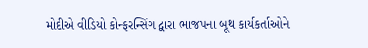મોદીએ વીડિયો કોન્ફરન્સિંગ દ્વારા ભાજપના બૂથ કાર્યકર્તાઓને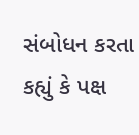સંબોધન કરતા કહ્યું કે પક્ષ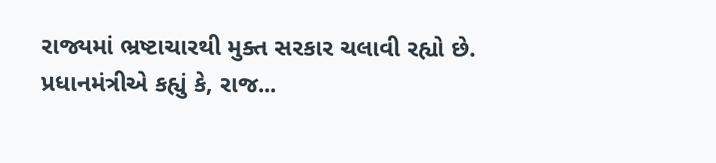રાજ્યમાં ભ્રષ્ટાચારથી મુક્ત સરકાર ચલાવી રહ્યો છે. પ્રધાનમંત્રીએ કહ્યું કે, રાજ...